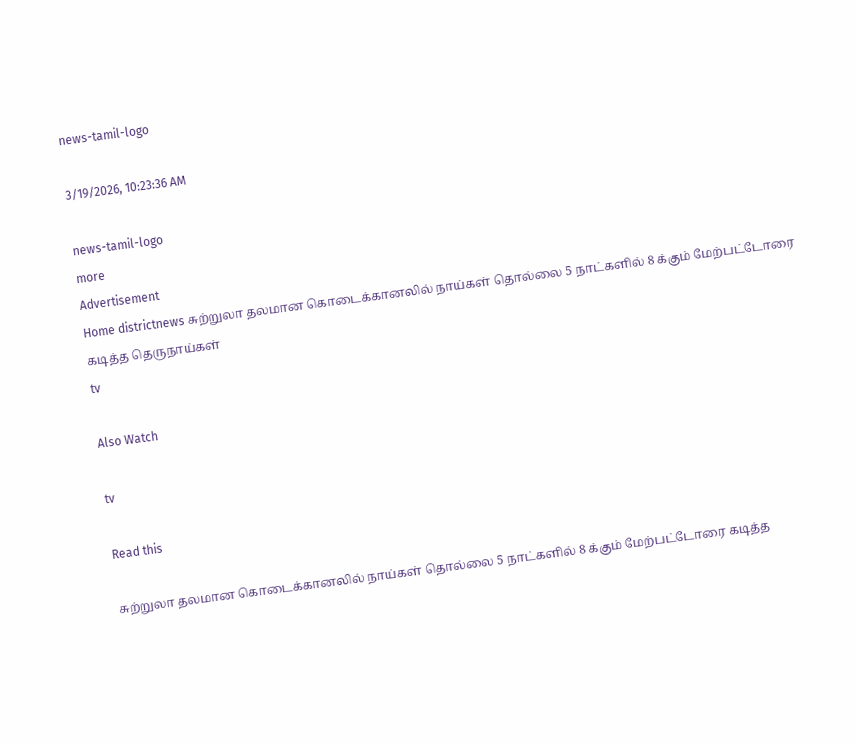news-tamil-logo

3/19/2026, 10:23:36 AM

news-tamil-logo
more
Advertisement
Home districtnews சுற்றுலா தலமான கொடைக்கானலில் நாய்கள் தொல்லை 5 நாட்களில் 8 க்கும் மேற்பட்டோரை கடித்த தெருநாய்கள்
tv

Also Watch

tv

Read this

சுற்றுலா தலமான கொடைக்கானலில் நாய்கள் தொல்லை 5 நாட்களில் 8 க்கும் மேற்பட்டோரை கடித்த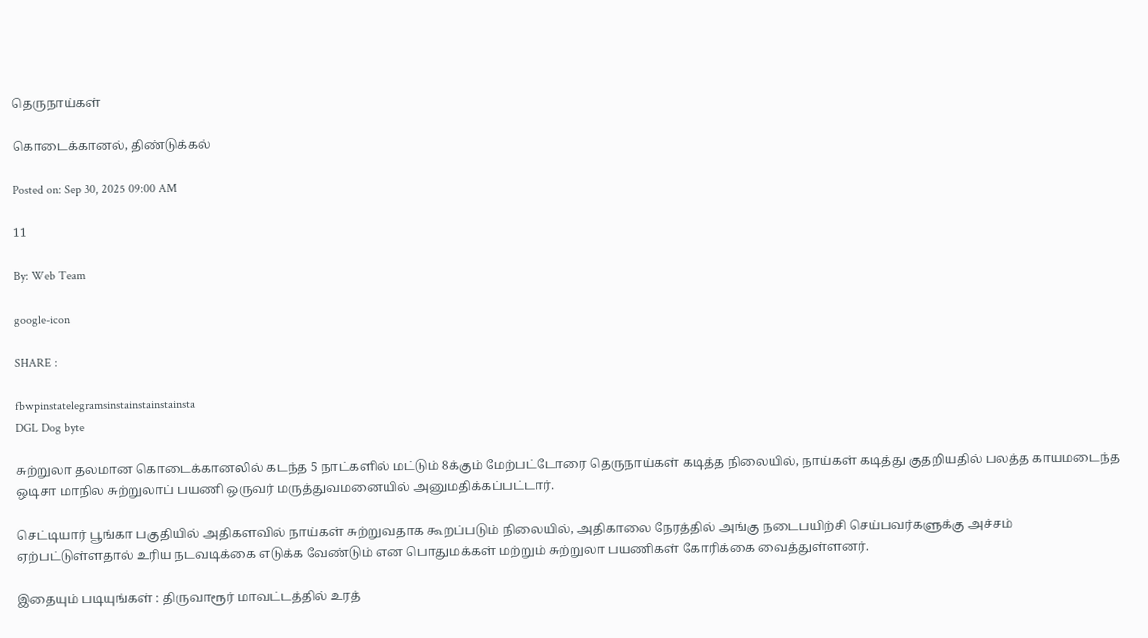தெருநாய்கள்

கொடைக்கானல், திண்டுக்கல்

Posted on: Sep 30, 2025 09:00 AM

11

By: Web Team

google-icon

SHARE :

fbwpinstatelegramsinstainstainstainsta
DGL Dog byte

சுற்றுலா தலமான கொடைக்கானலில் கடந்த 5 நாட்களில் மட்டும் 8க்கும் மேற்பட்டோரை தெருநாய்கள் கடித்த நிலையில், நாய்கள் கடித்து குதறியதில் பலத்த காயமடைந்த ஒடிசா மாநில சுற்றுலாப் பயணி ஒருவர் மருத்துவமனையில் அனுமதிக்கப்பட்டார்.

செட்டியார் பூங்கா பகுதியில் அதிகளவில் நாய்கள் சுற்றுவதாக கூறப்படும் நிலையில், அதிகாலை நேரத்தில் அங்கு நடைபயிற்சி செய்பவர்களுக்கு அச்சம் ஏற்பட்டுள்ளதால் உரிய நடவடிக்கை எடுக்க வேண்டும் என பொதுமக்கள் மற்றும் சுற்றுலா பயணிகள் கோரிக்கை வைத்துள்ளனர்.

இதையும் படியுங்கள் : திருவாரூர் மாவட்டத்தில் உரத்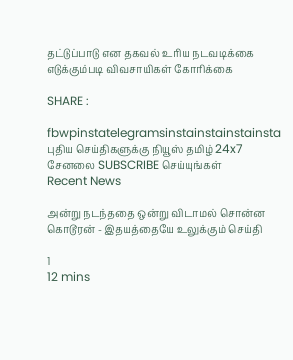தட்டுப்பாடு என தகவல் உரிய நடவடிக்கை எடுக்கும்படி விவசாயிகள் கோரிக்கை

SHARE :

fbwpinstatelegramsinstainstainstainsta
புதிய செய்திகளுக்கு நியூஸ் தமிழ் 24x7 சேனலை SUBSCRIBE செய்யுங்கள்
Recent News

அன்று நடந்ததை ஒன்று விடாமல் சொன்ன கொடூரன் - இதயத்தையே உலுக்கும் செய்தி

1
12 mins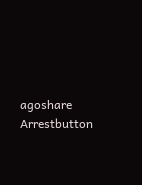agoshare
Arrestbutton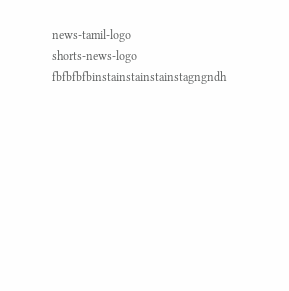news-tamil-logo
shorts-news-logo
fbfbfbfbinstainstainstainstagngndh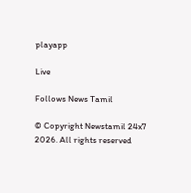playapp

Live

Follows News Tamil

© Copyright Newstamil 24x7 2026. All rights reserved